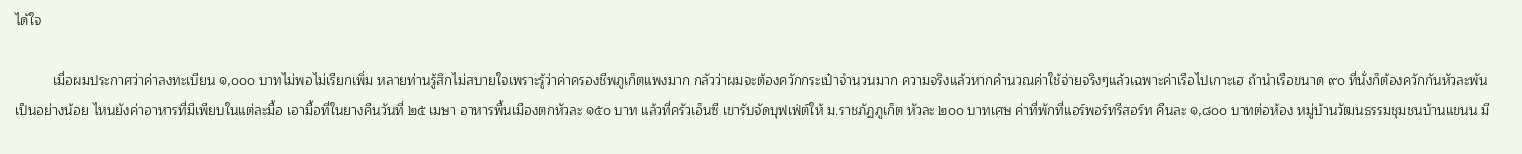ได้ใจ

          เมื่อผมประกาศว่าค่าลงทะเบียน ๑,๐๐๐ บาทไม่พอไม่เรียกเพิ่ม หลายท่านรู้สึกไม่สบายใจเพราะรู้ว่าค่าครองชีพภูเก็ตแพงมาก กลัวว่าผมจะต้องควักกระเป๋าจำนวนมาก ความจริงแล้วหากคำนวณค่าใช้จ่ายจริงๆแล้วเฉพาะค่าเรือไปเกาะเฮ ถ้านำเรือขนาด ๙๐ ที่นั่งก็ต้องควักกันหัวละพันเป็นอย่างน้อย ไหนยังค่าอาหารที่มีเพียบในแต่ละมื้อ เอามื้อที่ในยางคืนวันที่ ๒๕ เมษา อาหารพื้นเมืองตกหัวละ ๑๕๐ บาท แล้วที่ครัวเอ็นซี เขารับจัดบุฟเฟ่ต์ให้ ม.ราชภัฏภูเก็ต หัวละ ๒๐๐ บาทเศษ ค่าที่พักที่แอร์พอร์ทรีสอร์ท คืนละ ๑,๘๐๐ บาทต่อห้อง หมู่บ้านวัฒนธรรมชุมชนบ้านแขนน มี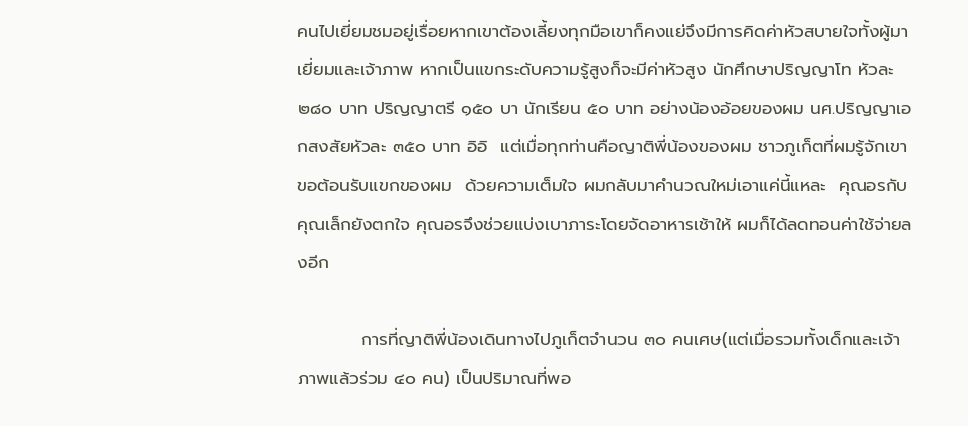คนไปเยี่ยมชมอยู่เรื่อยหากเขาต้องเลี้ยงทุกมือเขาก็คงแย่จึงมีการคิดค่าหัวสบายใจทั้งผู้มาเยี่ยมและเจ้าภาพ หากเป็นแขกระดับความรู้สูงก็จะมีค่าหัวสูง นักศึกษาปริญญาโท หัวละ ๒๘๐ บาท ปริญญาตรี ๑๕๐ บา นักเรียน ๕๐ บาท อย่างน้องอ้อยของผม นศ.ปริญญาเอกสงสัยหัวละ ๓๕๐ บาท อิอิ  แต่เมื่อทุกท่านคือญาติพี่น้องของผม ชาวภูเก็ตที่ผมรู้จักเขาขอต้อนรับแขกของผม  ด้วยความเต็มใจ ผมกลับมาคำนวณใหม่เอาแค่นี้แหละ  คุณอรกับคุณเล็กยังตกใจ คุณอรจึงช่วยแบ่งเบาภาระโดยจัดอาหารเช้าให้ ผมก็ได้ลดทอนค่าใช้จ่ายลงอีก

          การที่ญาติพี่น้องเดินทางไปภูเก็ตจำนวน ๓๐ คนเศษ(แต่เมื่อรวมทั้งเด็กและเจ้าภาพแล้วร่วม ๔๐ คน) เป็นปริมาณที่พอ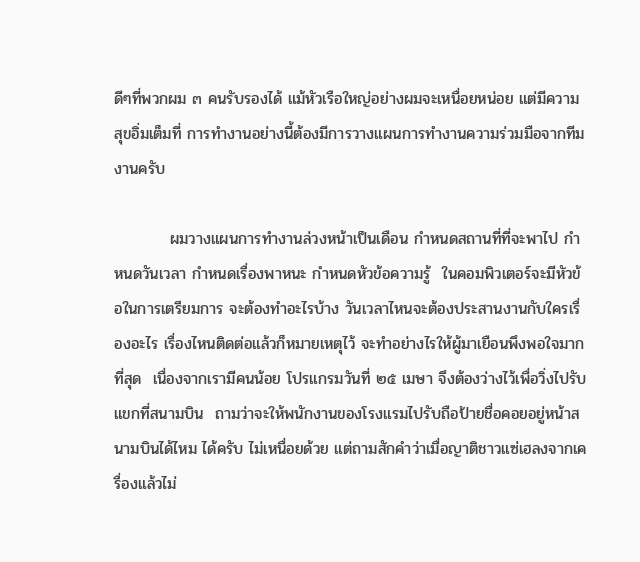ดีๆที่พวกผม ๓ คนรับรองได้ แม้หัวเรือใหญ่อย่างผมจะเหนื่อยหน่อย แต่มีความสุขอิ่มเต็มที่ การทำงานอย่างนี้ต้องมีการวางแผนการทำงานความร่วมมือจากทีมงานครับ

          ผมวางแผนการทำงานล่วงหน้าเป็นเดือน กำหนดสถานที่ที่จะพาไป กำหนดวันเวลา กำหนดเรื่องพาหนะ กำหนดหัวข้อความรู้  ในคอมพิวเตอร์จะมีหัวข้อในการเตรียมการ จะต้องทำอะไรบ้าง วันเวลาไหนจะต้องประสานงานกับใครเรื่องอะไร เรื่องไหนติดต่อแล้วก็หมายเหตุไว้ จะทำอย่างไรให้ผู้มาเยือนพึงพอใจมากที่สุด  เนื่องจากเรามีคนน้อย โปรแกรมวันที่ ๒๕ เมษา จึงต้องว่างไว้เพื่อวิ่งไปรับแขกที่สนามบิน  ถามว่าจะให้พนักงานของโรงแรมไปรับถือป้ายชื่อคอยอยู่หน้าสนามบินได้ไหม ได้ครับ ไม่เหนื่อยด้วย แต่ถามสักคำว่าเมื่อญาติชาวแซ่เฮลงจากเครื่องแล้วไม่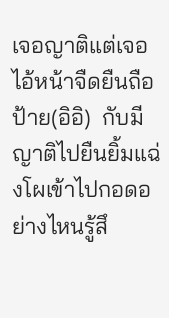เจอญาติแต่เจอไอ้หน้าจืดยืนถือป้าย(อิอิ)  กับมีญาติไปยืนยิ้มแฉ่งโผเข้าไปกอดอย่างไหนรู้สึ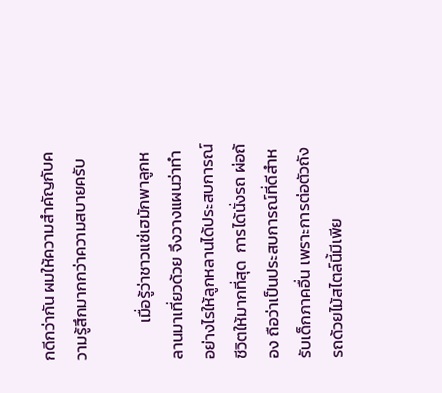กดีกว่ากัน ผมให้ความสำคัญกับความรู้สึกมากกว่าความสบายครับ

          เมื่อรู้ว่าชาวแซ่เฮมักพาลูกหลานมาเที่ยวด้วย จึงวางแผนว่าทำอย่างไรให้ลูกหลานได้ประสบการณ์ชีวิตให้มากที่สุด  การได้นั่งรถ ผ่อถ้อง ถือว่าเป็นประสบการณ์ที่ดีสำหรับเด็กภาคอื่น เพราะการต่อตัวถังรถด้วยไม้สไตล์นี้มีเพีย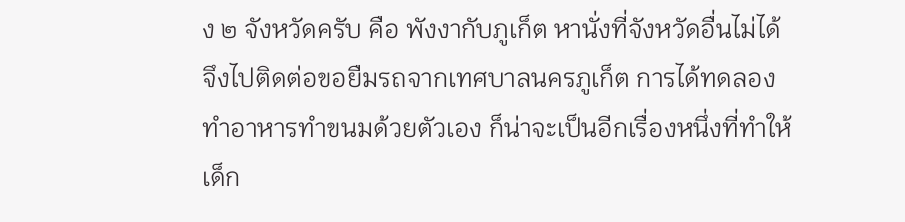ง ๒ จังหวัดครับ คือ พังงากับภูเก็ต หานั่งที่จังหวัดอื่นไม่ได้ จึงไปติดต่อขอยืมรถจากเทศบาลนครภูเก็ต การได้ทดลองทำอาหารทำขนมด้วยตัวเอง ก็น่าจะเป็นอีกเรื่องหนึ่งที่ทำให้เด็ก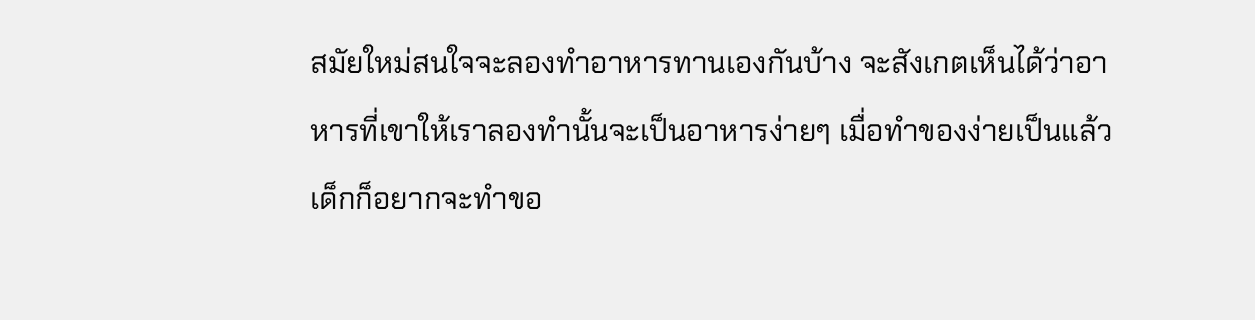สมัยใหม่สนใจจะลองทำอาหารทานเองกันบ้าง จะสังเกตเห็นได้ว่าอาหารที่เขาให้เราลองทำนั้นจะเป็นอาหารง่ายๆ เมื่อทำของง่ายเป็นแล้วเด็กก็อยากจะทำขอ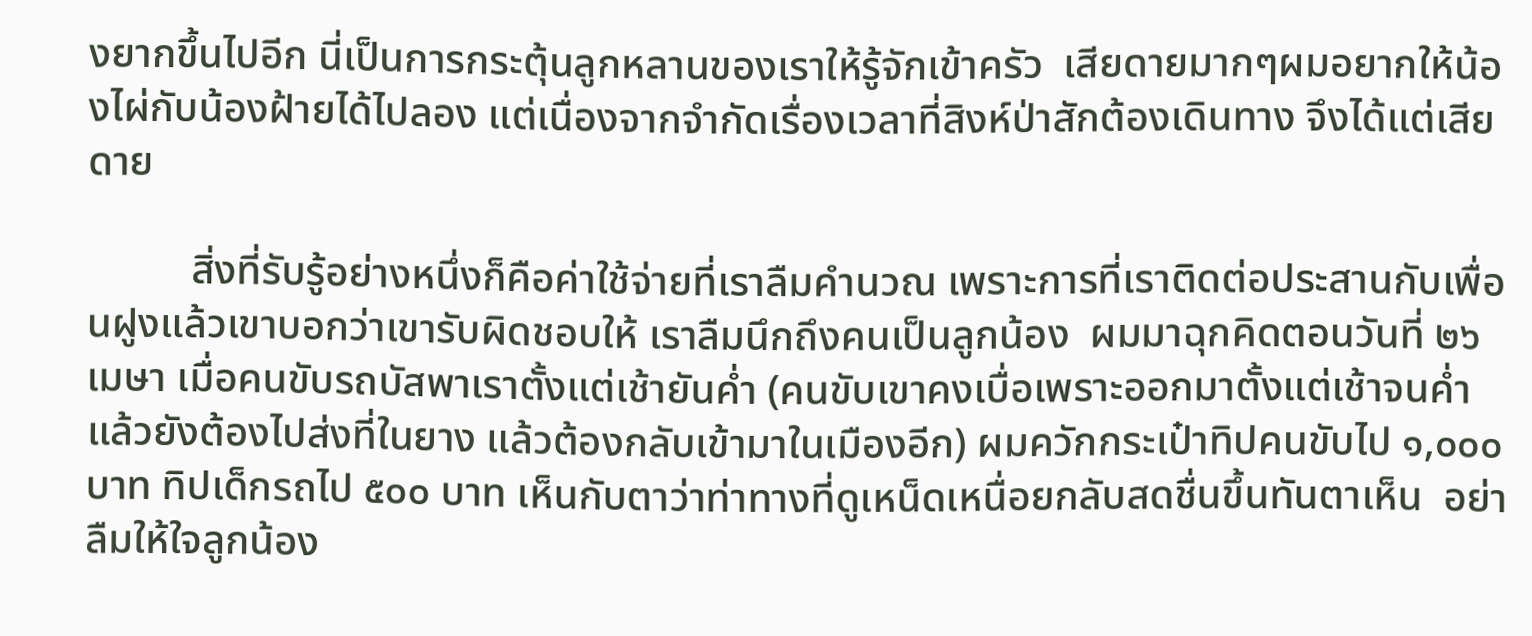งยากขึ้นไปอีก นี่เป็นการกระตุ้นลูกหลานของเราให้รู้จักเข้าครัว  เสียดายมากๆผมอยากให้น้องไผ่กับน้องฝ้ายได้ไปลอง แต่เนื่องจากจำกัดเรื่องเวลาที่สิงห์ป่าสักต้องเดินทาง จึงได้แต่เสียดาย

          สิ่งที่รับรู้อย่างหนึ่งก็คือค่าใช้จ่ายที่เราลืมคำนวณ เพราะการที่เราติดต่อประสานกับเพื่อนฝูงแล้วเขาบอกว่าเขารับผิดชอบให้ เราลืมนึกถึงคนเป็นลูกน้อง  ผมมาฉุกคิดตอนวันที่ ๒๖ เมษา เมื่อคนขับรถบัสพาเราตั้งแต่เช้ายันค่ำ (คนขับเขาคงเบื่อเพราะออกมาตั้งแต่เช้าจนค่ำแล้วยังต้องไปส่งที่ในยาง แล้วต้องกลับเข้ามาในเมืองอีก) ผมควักกระเป๋าทิปคนขับไป ๑,๐๐๐ บาท ทิปเด็กรถไป ๕๐๐ บาท เห็นกับตาว่าท่าทางที่ดูเหน็ดเหนื่อยกลับสดชื่นขึ้นทันตาเห็น  อย่าลืมให้ใจลูกน้อง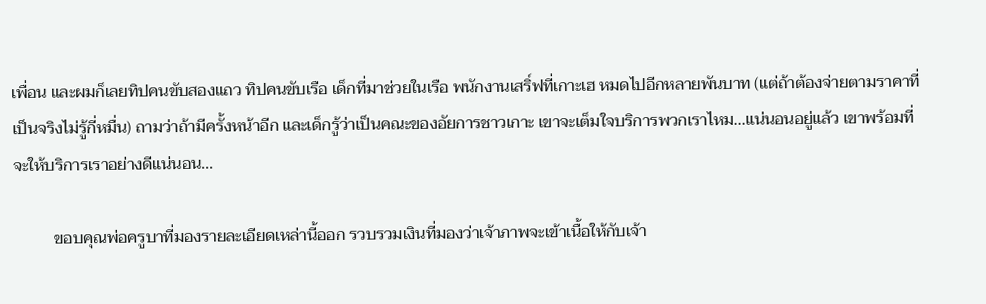เพื่อน และผมก็เลยทิปคนขับสองแถว ทิปคนขับเรือ เด็กที่มาช่วยในเรือ พนักงานเสริ์ฟที่เกาะเฮ หมดไปอีกหลายพันบาท (แต่ถ้าต้องจ่ายตามราคาที่เป็นจริงไม่รู้กี่หมื่น) ถามว่าถ้ามีครั้งหน้าอีก และเด็กรู้ว่าเป็นคณะของอัยการชาวเกาะ เขาจะเต็มใจบริการพวกเราไหม...แน่นอนอยู่แล้ว เขาพร้อมที่จะให้บริการเราอย่างดีแน่นอน...

          ขอบคุณพ่อครูบาที่มองรายละเอียดเหล่านี้ออก รวบรวมเงินที่มองว่าเจ้าภาพจะเข้าเนื้อให้กับเจ้า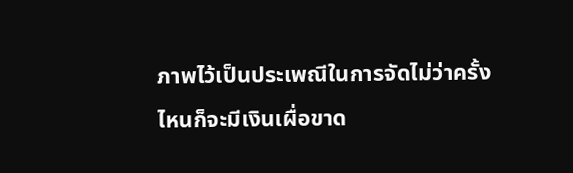ภาพไว้เป็นประเพณีในการจัดไม่ว่าครั้งไหนก็จะมีเงินเผื่อขาด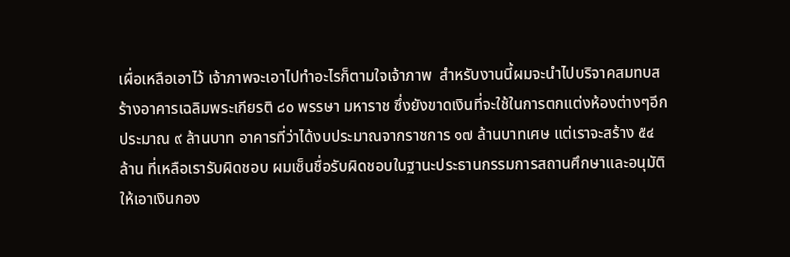เผื่อเหลือเอาไว้ เจ้าภาพจะเอาไปทำอะไรก็ตามใจเจ้าภาพ  สำหรับงานนี้ผมจะนำไปบริจาคสมทบสร้างอาคารเฉลิมพระเกียรติ ๘๐ พรรษา มหาราช ซึ่งยังขาดเงินที่จะใช้ในการตกแต่งห้องต่างๆอีกประมาณ ๙ ล้านบาท อาคารที่ว่าได้งบประมาณจากราชการ ๑๗ ล้านบาทเศษ แต่เราจะสร้าง ๕๔ ล้าน ที่เหลือเรารับผิดชอบ ผมเซ็นชื่อรับผิดชอบในฐานะประธานกรรมการสถานศึกษาและอนุมัติให้เอาเงินกอง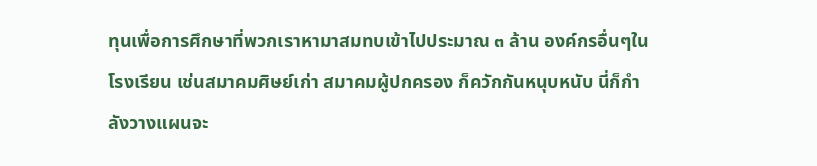ทุนเพื่อการศึกษาที่พวกเราหามาสมทบเข้าไปประมาณ ๓ ล้าน องค์กรอื่นๆในโรงเรียน เช่นสมาคมศิษย์เก่า สมาคมผู้ปกครอง ก็ควักกันหนุบหนับ นี่ก็กำลังวางแผนจะ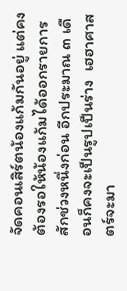จัดคอนเสิร์ตน้องแก้มกันอยู่ แต่คงต้องรอให้น้องแก้มได้ออกรายการสักช่วงหนึ่งก่อน อีกประมาณ ๓ เดือนก็คงจะเป็นรูปเป็นร่าง  เฮฮาศาสตร์จะมา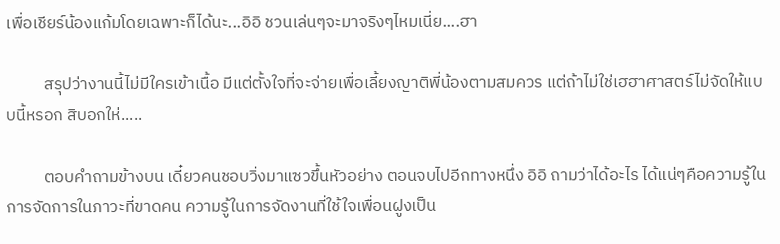เพื่อเชียร์น้องแก้มโดยเฉพาะก็ได้นะ...อิอิ ชวนเล่นๆจะมาจริงๆไหมเนี่ย....ฮา

          สรุปว่างานนี้ไม่มีใครเข้าเนื้อ มีแต่ตั้งใจที่จะจ่ายเพื่อเลี้ยงญาติพี่น้องตามสมควร แต่ถ้าไม่ใช่เฮฮาศาสตร์ไม่จัดให้แบบนี้หรอก สิบอกให่.....

          ตอบคำถามข้างบน เดี๋ยวคนชอบวิ่งมาแซวขึ้นหัวอย่าง ตอนจบไปอีกทางหนึ่ง อิอิ ถามว่าได้อะไร ได้แน่ๆคือความรู้ในการจัดการในภาวะที่ขาดคน ความรู้ในการจัดงานที่ใช้ใจเพื่อนฝูงเป็น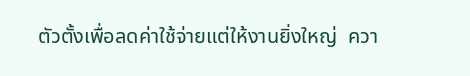ตัวตั้งเพื่อลดค่าใช้จ่ายแต่ให้งานยิ่งใหญ่  ควา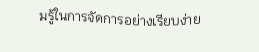มรู้ในการจัดการอย่างเรียบง่าย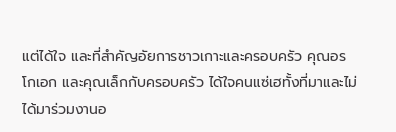แต่ได้ใจ และที่สำคัญอัยการชาวเกาะและครอบครัว คุณอรโกเอก และคุณเล็กกับครอบครัว ได้ใจคนแซ่เฮทั้งที่มาและไม่ได้มาร่วมงานอ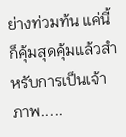ย่างท่วมท้น แค่นี้ก็คุ้มสุดคุ้มแล้วสำหรับการเป็นเจ้าภาพ.....